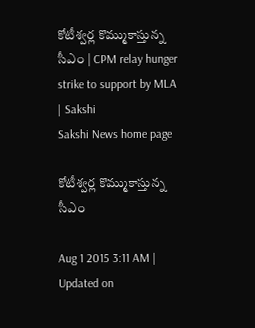కోటీశ్వర్ల కొమ్ముకాస్తున్న సీఎం | CPM relay hunger strike to support by MLA | Sakshi
Sakshi News home page

కోటీశ్వర్ల కొమ్ముకాస్తున్న సీఎం

Aug 1 2015 3:11 AM | Updated on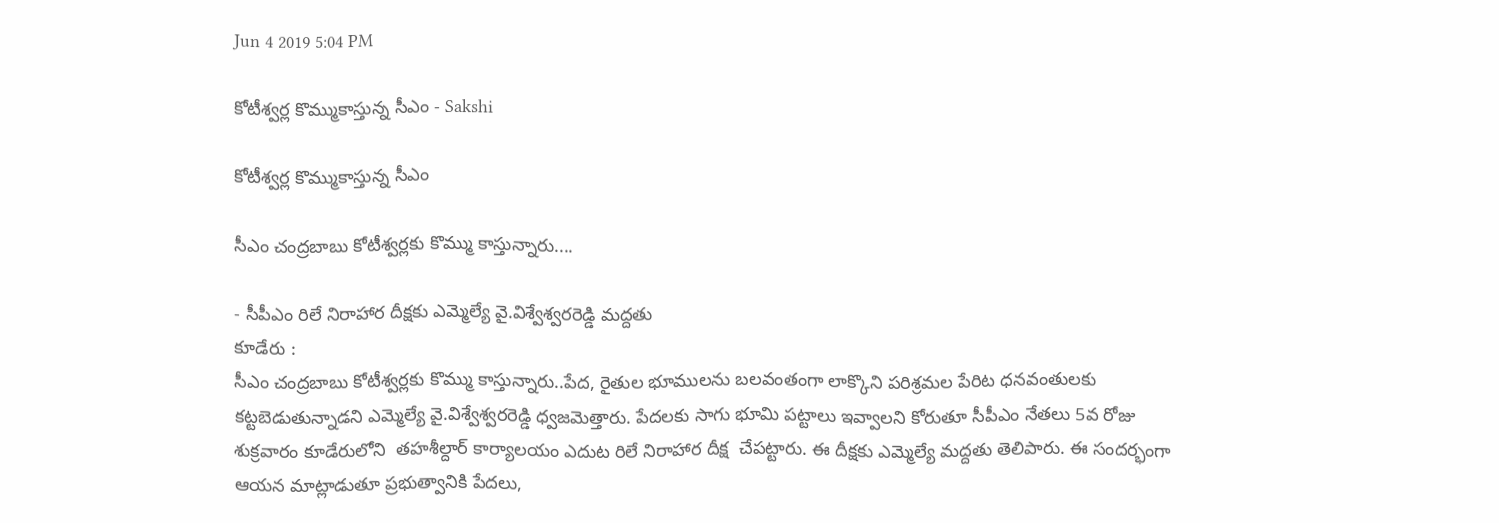Jun 4 2019 5:04 PM

కోటీశ్వర్ల కొమ్ముకాస్తున్న సీఎం - Sakshi

కోటీశ్వర్ల కొమ్ముకాస్తున్న సీఎం

సీఎం చంద్రబాబు కోటీశ్వర్లకు కొమ్ము కాస్తున్నారు....

- సీపీఎం రిలే నిరాహార దీక్షకు ఎమ్మెల్యే వై.విశ్వేశ్వరరెడ్డి మద్దతు
కూడేరు :
సీఎం చంద్రబాబు కోటీశ్వర్లకు కొమ్ము కాస్తున్నారు..పేద, రైతుల భూములను బలవంతంగా లాక్కొని పరిశ్రమల పేరిట ధనవంతులకు కట్టబెడుతున్నాడని ఎమ్మెల్యే వై.విశ్వేశ్వరరెడ్డి ధ్వజమెత్తారు. పేదలకు సాగు భూమి పట్టాలు ఇవ్వాలని కోరుతూ సీపీఎం నేతలు 5వ రోజు శుక్రవారం కూడేరులోని  తహశీల్దార్ కార్యాలయం ఎదుట రిలే నిరాహార దీక్ష  చేపట్టారు. ఈ దీక్షకు ఎమ్మెల్యే మద్దతు తెలిపారు. ఈ సందర్భంగా ఆయన మాట్లాడుతూ ప్రభుత్వానికి పేదలు,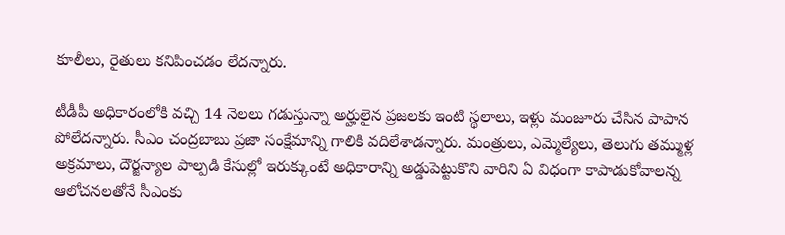కూలీలు, రైతులు కనిపించడం లేదన్నారు.

టీడీపీ అధికారంలోకి వచ్చి 14 నెలలు గడుస్తున్నా అర్హులైన ప్రజలకు ఇంటి స్థలాలు, ఇళ్లు మంజూరు చేసిన పాపాన పోలేదన్నారు. సీఎం చంద్రబాబు ప్రజా సంక్షేమాన్ని గాలికి వదిలేశాడన్నారు. మంత్రులు, ఎమ్మెల్యేలు, తెలుగు తమ్ముళ్ల అక్రమాలు, దౌర్జన్యాల పాల్పడి కేసుల్లో ఇరుక్కుంటే అధికారాన్ని అడ్డుపెట్టుకొని వారిని ఏ విధంగా కాపాడుకోవాలన్న ఆలోచనలతోనే సీఎంకు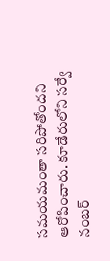సమయమంతా సరిపోతోందని ఆరోపించారు. కూడేరులోని సర్వే నంబర్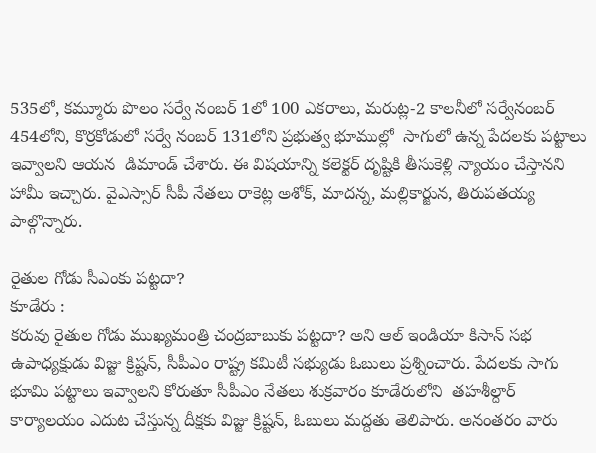535లో, కమ్మూరు పొలం సర్వే నంబర్ 1లో 100 ఎకరాలు, మరుట్ల-2 కాలనీలో సర్వేనంబర్ 454లోని, కొర్రకోడులో సర్వే నంబర్ 131లోని ప్రభుత్వ భూముల్లో  సాగులో ఉన్న పేదలకు పట్టాలు ఇవ్వాలని ఆయన  డిమాండ్ చేశారు. ఈ విషయాన్ని కలెక్టర్ దృష్టికి తీసుకెళ్లి న్యాయం చేస్తానని హామీ ఇచ్చారు. వైఎస్సార్ సీపీ నేతలు రాకెట్ల అశోక్, మాదన్న, మల్లికార్జున, తిరుపతయ్య పాల్గొన్నారు.

రైతుల గోడు సీఎంకు పట్టదా?
కూడేరు :
కరువు రైతుల గోడు ముఖ్యమంత్రి చంద్రబాబుకు పట్టదా? అని ఆల్ ఇండియా కిసాన్ సభ ఉపాధ్యక్షుడు విజ్జు క్రిష్టన్, సీపీఎం రాష్ట్ర కమిటీ సభ్యుడు ఓబులు ప్రశ్నించారు. పేదలకు సాగు భూమి పట్టాలు ఇవ్వాలని కోరుతూ సీపీఎం నేతలు శుక్రవారం కూడేరులోని  తహశీల్దార్ కార్యాలయం ఎదుట చేస్తున్న దీక్షకు విజ్జు క్రిష్టన్, ఓబులు మద్దతు తెలిపారు. అనంతరం వారు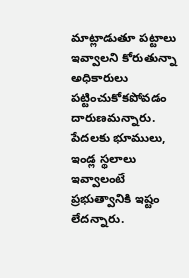మాట్లాడుతూ పట్టాలు ఇవ్వాలని కోరుతున్నా అధికారులు పట్టించుకోకపోవడం దారుణమన్నారు. పేదలకు భూములు, ఇండ్ల స్థలాలు ఇవ్వాలంటే ప్రభుత్వానికి ఇష్టం లేదన్నారు.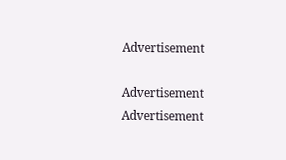Advertisement

Advertisement
Advertisement